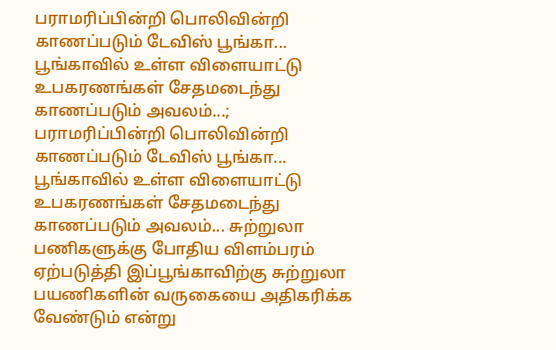பராமரிப்பின்றி பொலிவின்றி காணப்படும் டேவிஸ் பூங்கா...
பூங்காவில் உள்ள விளையாட்டு உபகரணங்கள் சேதமடைந்து காணப்படும் அவலம்...;
பராமரிப்பின்றி பொலிவின்றி காணப்படும் டேவிஸ் பூங்கா... பூங்காவில் உள்ள விளையாட்டு உபகரணங்கள் சேதமடைந்து காணப்படும் அவலம்... சுற்றுலா பணிகளுக்கு போதிய விளம்பரம் ஏற்படுத்தி இப்பூங்காவிற்கு சுற்றுலா பயணிகளின் வருகையை அதிகரிக்க வேண்டும் என்று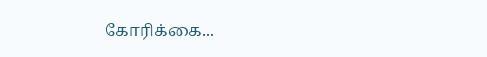கோரிக்கை...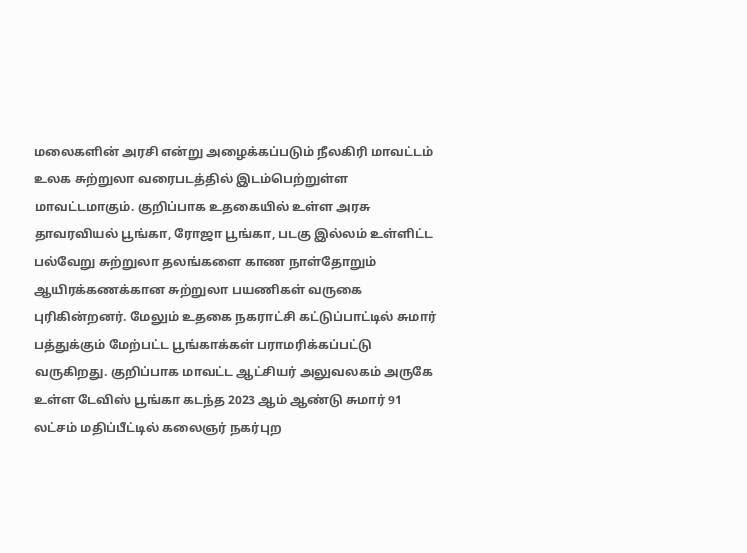மலைகளின் அரசி என்று அழைக்கப்படும் நீலகிரி மாவட்டம் உலக சுற்றுலா வரைபடத்தில் இடம்பெற்றுள்ள மாவட்டமாகும். குறிப்பாக உதகையில் உள்ள அரசு தாவரவியல் பூங்கா, ரோஜா பூங்கா, படகு இல்லம் உள்ளிட்ட பல்வேறு சுற்றுலா தலங்களை காண நாள்தோறும் ஆயிரக்கணக்கான சுற்றுலா பயணிகள் வருகை புரிகின்றனர். மேலும் உதகை நகராட்சி கட்டுப்பாட்டில் சுமார் பத்துக்கும் மேற்பட்ட பூங்காக்கள் பராமரிக்கப்பட்டு வருகிறது. குறிப்பாக மாவட்ட ஆட்சியர் அலுவலகம் அருகே உள்ள டேவிஸ் பூங்கா கடந்த 2023 ஆம் ஆண்டு சுமார் 91 லட்சம் மதிப்பீட்டில் கலைஞர் நகர்புற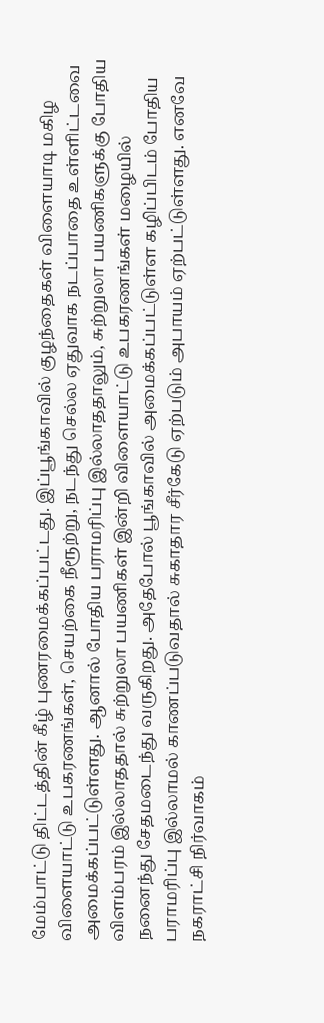மேம்பாட்டு திட்டத்தின் கீழ் புணரமைக்கப்பட்டது. இப்பூங்காவில் குழந்தைகள் விளையாடி மகிழ விளையாட்டு உபகரணங்கள், செயற்கை நீரூற்று, நடந்து செல்ல ஏதுவாக நடப்பாதை உள்ளிட்டவை அமைக்கப்பட்டுள்ளது. ஆனால் போதிய பராமரிப்பு இல்லாததாலும், சுற்றுலா பயணிகளுக்கு போதிய விளம்பரம் இல்லாததால் சுற்றுலா பயணிகள் இன்றி விளையாட்டு உபகரணங்கள் மழையில் நனைந்து சேதமடைந்து வருகிறது. அதேபோல் பூங்காவில் அமைக்கப்பட்டுள்ள கழிப்பிடம் போதிய பராமரிப்பு இல்லாமல் காணப்படுவதால் சுகாதார சீர்கேடு ஏற்படும் அபாயம் ஏற்பட்டுள்ளது. எனவே நகராட்சி நிர்வாகம்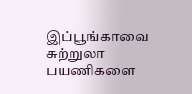இப்பூங்காவை சுற்றுலா பயணிகளை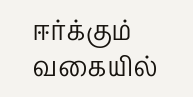ஈர்க்கும் வகையில்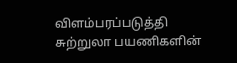விளம்பரப்படுத்தி சுற்றுலா பயணிகளின்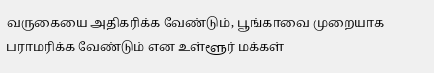வருகையை அதிகரிக்க வேண்டும், பூங்காவை முறையாக பராமரிக்க வேண்டும் என உள்ளூர் மக்கள்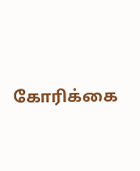கோரிக்கை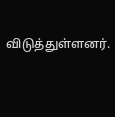விடுத்துள்ளனர்.